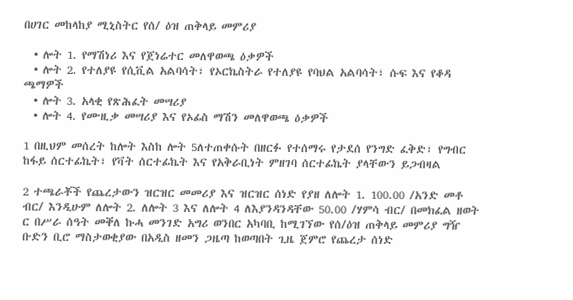በሀገር መከላከያ ሚኒስትር የሰ/ ዕዝ ጠቅላይ መምሪያ

  • ሎት 1. የማሽነሪ እና የጀነሬተር መለዋወጫ ዕቃዎች
  • ሎት 2. የተለያዩ የሲቪል አልባሳት፣ የኦርኬስትራ የተለያዩ የባህል አልባሳት፣ ሱፍ እና የቆዳ ጫማዎች
  • ሎት 3. አላቂ የጽሕፈት መሣሪያ
  • ሎት 4. የሙዚቃ መሣሪያ እና የኦፊስ ማሽን መለዋወጫ ዕቃዎች

1 በዚህም መሰረት ከሎት እስከ ሎት 5ለተጠቀሱት በዘርፉ የተሰማሩ የታደሰ የንግድ ፈቅድ፣ የግብር ከፋይ ሰርተፊኬት፣ የቫት ሰርተፊኬት እና የአቅራቢነት ምዘገባ ሰርተፊኬት ያላቸውን ይጋብዛል

2 ተጫራቾች የጨረታውን ዝርዝር መመሪያ እና ዝርዝር ሰነድ የያዘ ለሎት 1. 100.00 /አንድ መቶ ብር/ እንዲሁም ለሎት 2. ለሎት 3 እና ለሎት 4 ለእያንዳንዳቸው 50.00 /ሃምሳ ብር/ በመክፈል ዘወት ር በሥራ ሰዓት መቐለ ኩሓ መንገድ አግሪ ወንበር አካባቢ ከሚገኘው የሰ/ዕዝ ጠቅላይ መምሪያ ግዥ ቡድን ቢሮ ማስታወቂያው በአዲስ ዘመን ጋዜጣ ከወጣበት ጊዜ ጀምሮ የጨረታ ሰነድ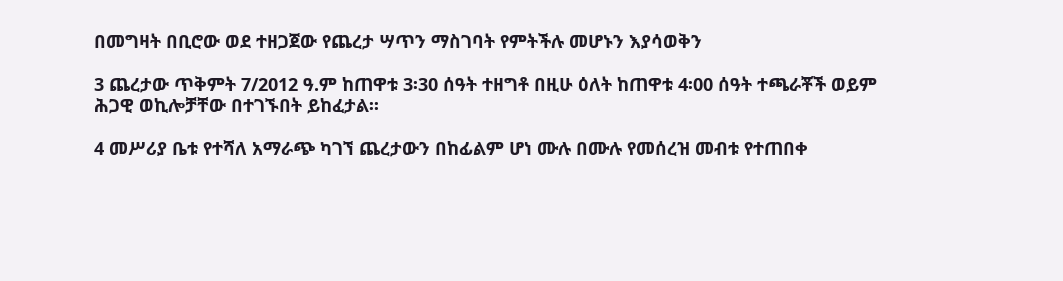በመግዛት በቢሮው ወደ ተዘጋጀው የጨረታ ሣጥን ማስገባት የምትችሉ መሆኑን እያሳወቅን

3 ጨረታው ጥቅምት 7/2012 ዓ.ም ከጠዋቱ 3፡30 ሰዓት ተዘግቶ በዚሁ ዕለት ከጠዋቱ 4፡00 ሰዓት ተጫራቾች ወይም ሕጋዊ ወኪሎቻቸው በተገኙበት ይከፈታል፡፡

4 መሥሪያ ቤቱ የተሻለ አማራጭ ካገኘ ጨረታውን በከፊልም ሆነ ሙሉ በሙሉ የመሰረዝ መብቱ የተጠበቀ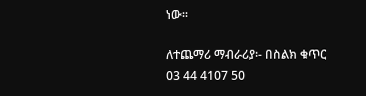ነው፡፡

ለተጨማሪ ማብራሪያ፡- በስልክ ቁጥር 03 44 4107 50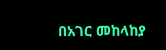በአገር መከላከያ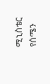ሚኒስቴር የሰሜን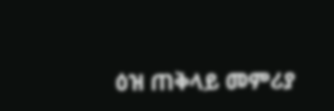ዕዝ ጠቅላይ መምሪያ